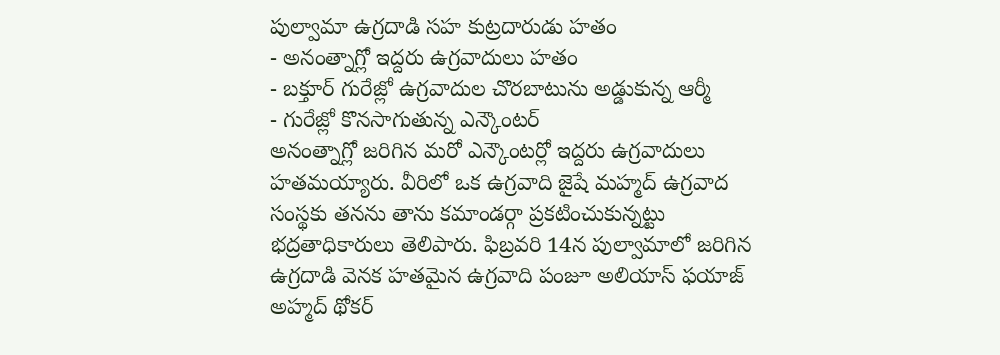పుల్వామా ఉగ్రదాడి సహ కుట్రదారుడు హతం
- అనంత్నాగ్లో ఇద్దరు ఉగ్రవాదులు హతం
- బక్తూర్ గురేజ్లో ఉగ్రవాదుల చొరబాటును అడ్డుకున్న ఆర్మీ
- గురేజ్లో కొనసాగుతున్న ఎన్కౌంటర్
అనంత్నాగ్లో జరిగిన మరో ఎన్కౌంటర్లో ఇద్దరు ఉగ్రవాదులు హతమయ్యారు. వీరిలో ఒక ఉగ్రవాది జైషే మహ్మద్ ఉగ్రవాద సంస్థకు తనను తాను కమాండర్గా ప్రకటించుకున్నట్టు భద్రతాధికారులు తెలిపారు. ఫిబ్రవరి 14న పుల్వామాలో జరిగిన ఉగ్రదాడి వెనక హతమైన ఉగ్రవాది పంజూ అలియాస్ ఫయాజ్ అహ్మద్ థోకర్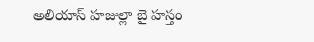అలియాస్ హజుల్లా బై హస్తం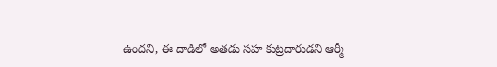ఉందని, ఈ దాడిలో అతడు సహ కుట్రదారుడని ఆర్మీ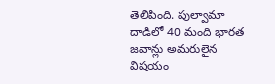తెలిపింది. పుల్వామా దాడిలో 40 మంది భారత జవాన్లు అమరులైన విషయం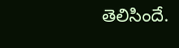తెలిసిందే.